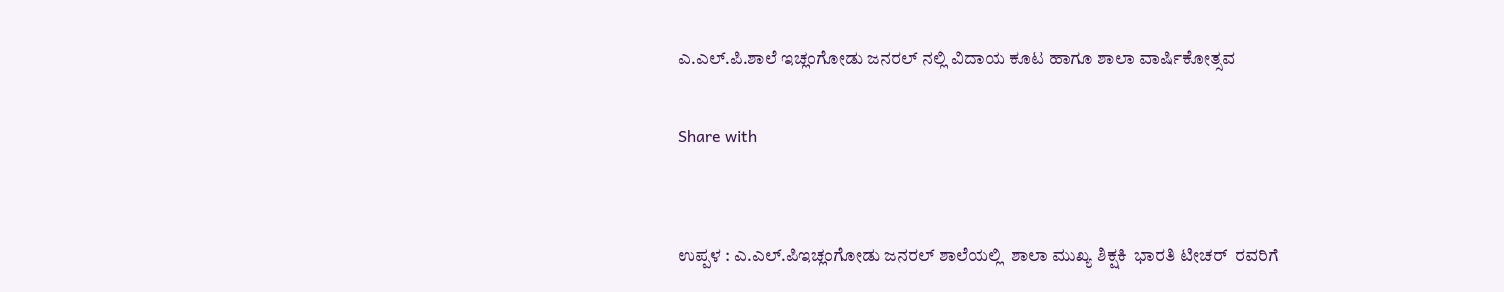ಎ.ಎಲ್.ಪಿ.ಶಾಲೆ ಇಚ್ಲಂಗೋಡು ಜನರಲ್ ನಲ್ಲಿ ವಿದಾಯ ಕೂಟ ಹಾಗೂ ಶಾಲಾ ವಾರ್ಷಿಕೋತ್ಸವ

Share with


ಉಪ್ಪಳ : ಎ.ಎಲ್.ಪಿಇಚ್ಲಂಗೋಡು ಜನರಲ್ ಶಾಲೆಯಲ್ಲಿ  ಶಾಲಾ ಮುಖ್ಯ ಶಿಕ್ಷಕಿ  ಭಾರತಿ ಟೀಚರ್  ರವರಿಗೆ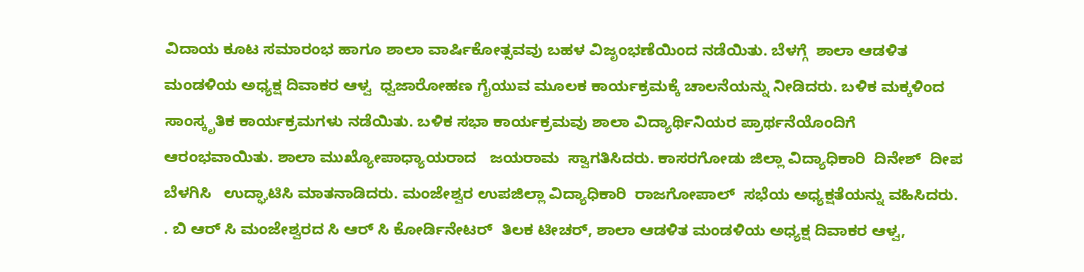ವಿದಾಯ ಕೂಟ ಸಮಾರಂಭ ಹಾಗೂ ಶಾಲಾ ವಾರ್ಷಿಕೋತ್ಸವವು ಬಹಳ ವಿಜೃಂಭಣೆಯಿಂದ ನಡೆಯಿತು. ಬೆಳಗ್ಗೆ  ಶಾಲಾ ಆಡಳಿತ ಮಂಡಳಿಯ ಅಧ್ಯಕ್ಷ ದಿವಾಕರ ಆಳ್ವ  ಧ್ವಜಾರೋಹಣ ಗೈಯುವ ಮೂಲಕ ಕಾರ್ಯಕ್ರಮಕ್ಕೆ ಚಾಲನೆಯನ್ನು ನೀಡಿದರು. ಬಳಿಕ ಮಕ್ಕಳಿಂದ ಸಾಂಸ್ಕೃತಿಕ ಕಾರ್ಯಕ್ರಮಗಳು ನಡೆಯಿತು. ಬಳಿಕ ಸಭಾ ಕಾರ್ಯಕ್ರಮವು ಶಾಲಾ ವಿದ್ಯಾರ್ಥಿನಿಯರ ಪ್ರಾರ್ಥನೆಯೊಂದಿಗೆ ಆರಂಭವಾಯಿತು. ಶಾಲಾ ಮುಖ್ಯೋಪಾಧ್ಯಾಯರಾದ   ಜಯರಾಮ  ಸ್ವಾಗತಿಸಿದರು. ಕಾಸರಗೋಡು ಜಿಲ್ಲಾ ವಿದ್ಯಾಧಿಕಾರಿ  ದಿನೇಶ್  ದೀಪ ಬೆಳಗಿಸಿ   ಉದ್ಘಾಟಿಸಿ ಮಾತನಾಡಿದರು. ಮಂಜೇಶ್ವರ ಉಪಜಿಲ್ಲಾ ವಿದ್ಯಾಧಿಕಾರಿ  ರಾಜಗೋಪಾಲ್  ಸಭೆಯ ಅಧ್ಯಕ್ಷತೆಯನ್ನು ವಹಿಸಿದರು. . ಬಿ ಆರ್ ಸಿ ಮಂಜೇಶ್ವರದ ಸಿ ಆರ್ ಸಿ ಕೋರ್ಡಿನೇಟರ್  ತಿಲಕ ಟೀಚರ್, ಶಾಲಾ ಆಡಳಿತ ಮಂಡಳಿಯ ಅಧ್ಯಕ್ಷ ದಿವಾಕರ ಆಳ್ವ,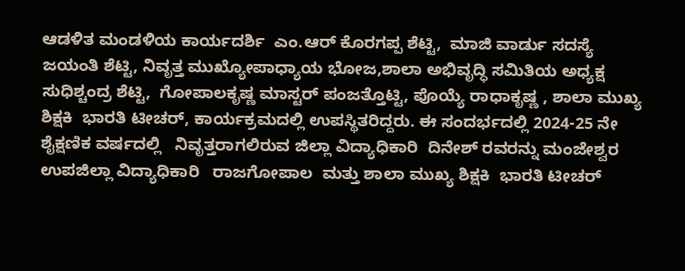ಆಡಳಿತ ಮಂಡಳಿಯ ಕಾರ್ಯದರ್ಶಿ  ಎಂ.ಆರ್ ಕೊರಗಪ್ಪ ಶೆಟ್ಟಿ,  ಮಾಜಿ ವಾರ್ಡು ಸದಸ್ಯೆ  ಜಯಂತಿ ಶೆಟ್ಟಿ, ನಿವೃತ್ತ ಮುಖ್ಯೋಪಾಧ್ಯಾಯ ಭೋಜ,ಶಾಲಾ ಅಭಿವೃದ್ಧಿ ಸಮಿತಿಯ ಅಧ್ಯಕ್ಷ  ಸುಧಿಶ್ಚಂದ್ರ ಶೆಟ್ಟಿ,  ಗೋಪಾಲಕೃಷ್ಣ ಮಾಸ್ಟರ್ ಪಂಜತ್ತೊಟ್ಟಿ, ಪೊಯ್ಯೆ ರಾಧಾಕೃಷ್ಣ , ಶಾಲಾ ಮುಖ್ಯ ಶಿಕ್ಷಕಿ  ಭಾರತಿ ಟೀಚರ್, ಕಾರ್ಯಕ್ರಮದಲ್ಲಿ ಉಪಸ್ಥಿತರಿದ್ದರು. ಈ ಸಂದರ್ಭದಲ್ಲಿ 2024-25 ನೇ ಶೈಕ್ಷಣಿಕ ವರ್ಷದಲ್ಲಿ   ನಿವೃತ್ತರಾಗಲಿರುವ ಜಿಲ್ಲಾ ವಿದ್ಯಾಧಿಕಾರಿ  ದಿನೇಶ್ ರವರನ್ನು ಮಂಜೇಶ್ವರ ಉಪಜಿಲ್ಲಾ ವಿದ್ಯಾಧಿಕಾರಿ   ರಾಜಗೋಪಾಲ  ಮತ್ತು ಶಾಲಾ ಮುಖ್ಯ ಶಿಕ್ಷಕಿ  ಭಾರತಿ ಟೀಚರ್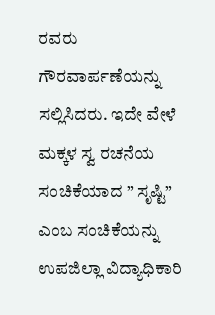ರವರು ಗೌರವಾರ್ಪಣೆಯನ್ನು ಸಲ್ಲಿಸಿದರು. ಇದೇ ವೇಳೆ ಮಕ್ಕಳ ಸ್ವ ರಚನೆಯ ಸಂಚಿಕೆಯಾದ ” ಸೃಷ್ಟಿ” ಎಂಬ ಸಂಚಿಕೆಯನ್ನು ಉಪಜಿಲ್ಲಾ ವಿದ್ಯಾಧಿಕಾರಿ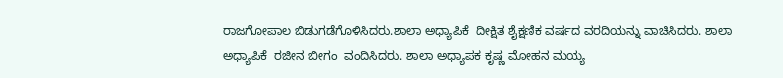ರಾಜಗೋಪಾಲ ಬಿಡುಗಡೆಗೊಳಿಸಿದರು.ಶಾಲಾ ಅಧ್ಯಾಪಿಕೆ  ದೀಕ್ಷಿತ ಶೈಕ್ಷಣಿಕ ವರ್ಷದ ವರದಿಯನ್ನು ವಾಚಿಸಿದರು. ಶಾಲಾ ಅಧ್ಯಾಪಿಕೆ  ರಜೀನ ಬೀಗಂ  ವಂದಿಸಿದರು. ಶಾಲಾ ಅಧ್ಯಾಪಕ ಕೃಷ್ಣ ಮೋಹನ ಮಯ್ಯ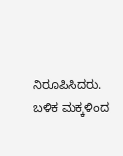ನಿರೂಪಿಸಿದರು.
ಬಳಿಕ ಮಕ್ಕಳಿಂದ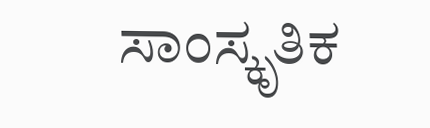ಸಾಂಸ್ಕೃತಿಕ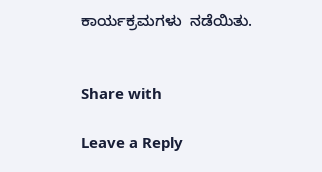ಕಾರ್ಯಕ್ರಮಗಳು  ನಡೆಯಿತು.


Share with

Leave a Reply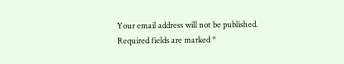Your email address will not be published. Required fields are marked *